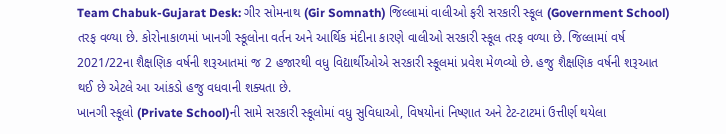Team Chabuk-Gujarat Desk: ગીર સોમનાથ (Gir Somnath) જિલ્લામાં વાલીઓ ફરી સરકારી સ્કૂલ (Government School) તરફ વળ્યા છે. કોરોનાકાળમાં ખાનગી સ્કૂલોના વર્તન અને આર્થિક મંદીના કારણે વાલીઓ સરકારી સ્કૂલ તરફ વળ્યા છે. જિલ્લામાં વર્ષ 2021/22ના શૈક્ષણિક વર્ષની શરૂઆતમાં જ 2 હજારથી વધુ વિદ્યાર્થીઓએ સરકારી સ્કૂલમાં પ્રવેશ મેળવ્યો છે. હજુ શૈક્ષણિક વર્ષની શરૂઆત થઈ છે એટલે આ આંકડો હજુ વધવાની શક્યતા છે.
ખાનગી સ્કૂલો (Private School)ની સામે સરકારી સ્કૂલોમાં વધુ સુવિધાઓ, વિષયોનાં નિષ્ણાત અને ટેટ-ટાટમાં ઉત્તીર્ણ થયેલા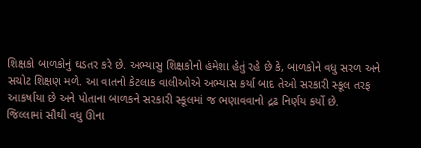શિક્ષકો બાળકોનું ઘડતર કરે છે. અભ્યાસુ શિક્ષકોનો હંમેશા હેતું રહે છે કે, બાળકોને વધુ સરળ અને સચોટ શિક્ષણ મળે. આ વાતનો કેટલાક વાલીઓએ અભ્યાસ કર્યા બાદ તેઓ સરકારી સ્કૂલ તરફ આકર્ષાયા છે અને પોતાના બાળકને સરકારી સ્કૂલમાં જ ભણાવવાનો દ્રઢ નિર્ણય કર્યો છે.
જિલ્લામાં સૌથી વધુ ઊના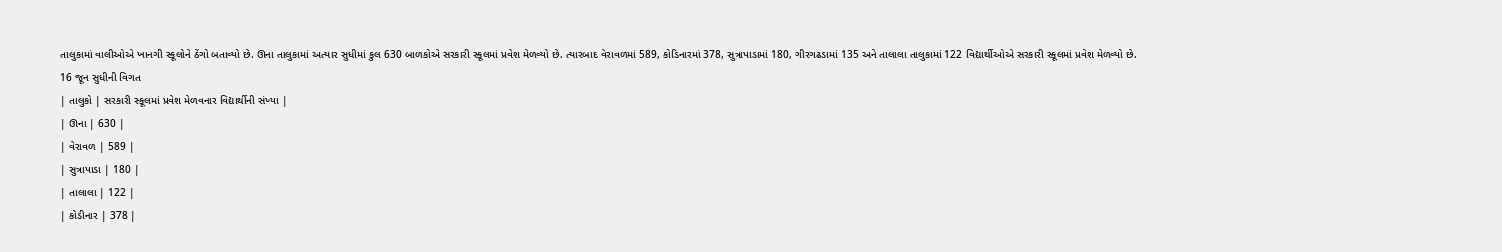તાલુકામાં વાલીઓએ ખાનગી સ્કૂલોને ઠેંગો બતાવ્યો છે. ઊના તાલુકામાં અત્યાર સુધીમાં કુલ 630 બાળકોએ સરકારી સ્કૂલમાં પ્રવેશ મેળવ્યો છે. ત્યારબાદ વેરાવળમાં 589, કોડિનારમાં 378, સુત્રાપાડામાં 180, ગીરગઢડામાં 135 અને તાલાલા તાલુકામાં 122 વિદ્યાર્થીઓએ સરકારી સ્કૂલમાં પ્રવેશ મેળવ્યો છે.
16 જૂન સુધીની વિગત
| તાલુકો | સરકારી સ્કૂલમાં પ્રવેશ મેળવનાર વિદ્યાર્થીની સંખ્યા |
| ઊના | 630 |
| વેરાવળ | 589 |
| સુત્રાપાડા | 180 |
| તાલાલા | 122 |
| કોડીનાર | 378 |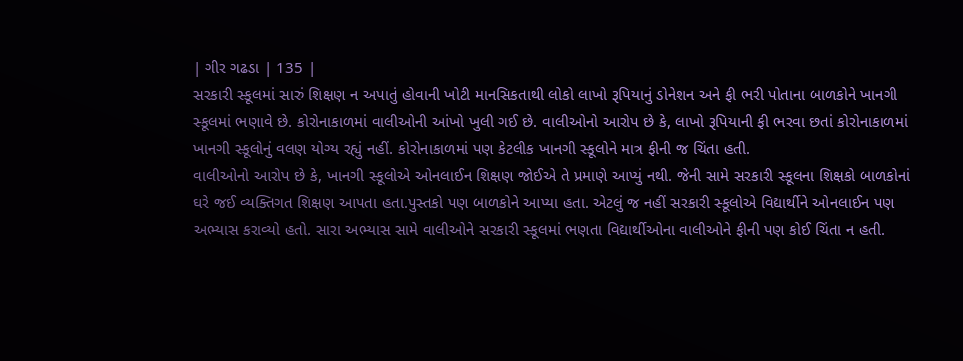| ગીર ગઢડા | 135 |
સરકારી સ્કૂલમાં સારું શિક્ષણ ન અપાતું હોવાની ખોટી માનસિકતાથી લોકો લાખો રૂપિયાનું ડોનેશન અને ફી ભરી પોતાના બાળકોને ખાનગી સ્કૂલમાં ભણાવે છે. કોરોનાકાળમાં વાલીઓની આંખો ખુલી ગઈ છે. વાલીઓનો આરોપ છે કે, લાખો રૂપિયાની ફી ભરવા છતાં કોરોનાકાળમાં ખાનગી સ્કૂલોનું વલણ યોગ્ય રહ્યું નહીં. કોરોનાકાળમાં પણ કેટલીક ખાનગી સ્કૂલોને માત્ર ફીની જ ચિંતા હતી.
વાલીઓનો આરોપ છે કે, ખાનગી સ્કૂલોએ ઓનલાઈન શિક્ષણ જોઈએ તે પ્રમાણે આપ્યું નથી. જેની સામે સરકારી સ્કૂલના શિક્ષકો બાળકોનાં ઘરે જઈ વ્યક્તિગત શિક્ષણ આપતા હતા.પુસ્તકો પણ બાળકોને આપ્યા હતા. એટલું જ નહીં સરકારી સ્કૂલોએ વિદ્યાર્થીને ઓનલાઈન પણ અભ્યાસ કરાવ્યો હતો. સારા અભ્યાસ સામે વાલીઓને સરકારી સ્કૂલમાં ભણતા વિદ્યાર્થીઓના વાલીઓને ફીની પણ કોઈ ચિંતા ન હતી.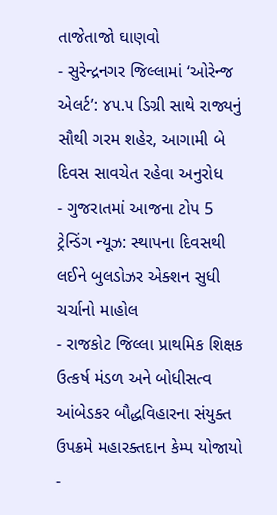તાજેતાજો ઘાણવો
- સુરેન્દ્રનગર જિલ્લામાં ‘ઓરેન્જ એલર્ટ’: ૪૫.૫ ડિગ્રી સાથે રાજ્યનું સૌથી ગરમ શહેર, આગામી બે દિવસ સાવચેત રહેવા અનુરોધ
- ગુજરાતમાં આજના ટોપ 5 ટ્રેન્ડિંગ ન્યૂઝ: સ્થાપના દિવસથી લઈને બુલડોઝર એક્શન સુધી ચર્ચાનો માહોલ
- રાજકોટ જિલ્લા પ્રાથમિક શિક્ષક ઉત્કર્ષ મંડળ અને બોધીસત્વ આંબેડકર બૌદ્ધવિહારના સંયુક્ત ઉપક્રમે મહારક્તદાન કેમ્પ યોજાયો
-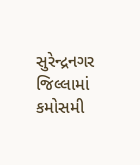સુરેન્દ્રનગર જિલ્લામાં કમોસમી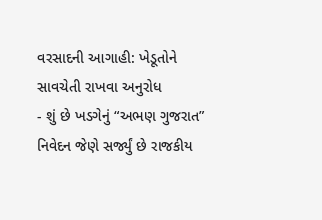વરસાદની આગાહી: ખેડૂતોને સાવચેતી રાખવા અનુરોધ
- શું છે ખડગેનું “અભણ ગુજરાત” નિવેદન જેણે સર્જ્યું છે રાજકીય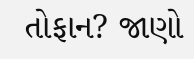તોફાન? જાણો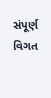સંપૂર્ણ વિગત